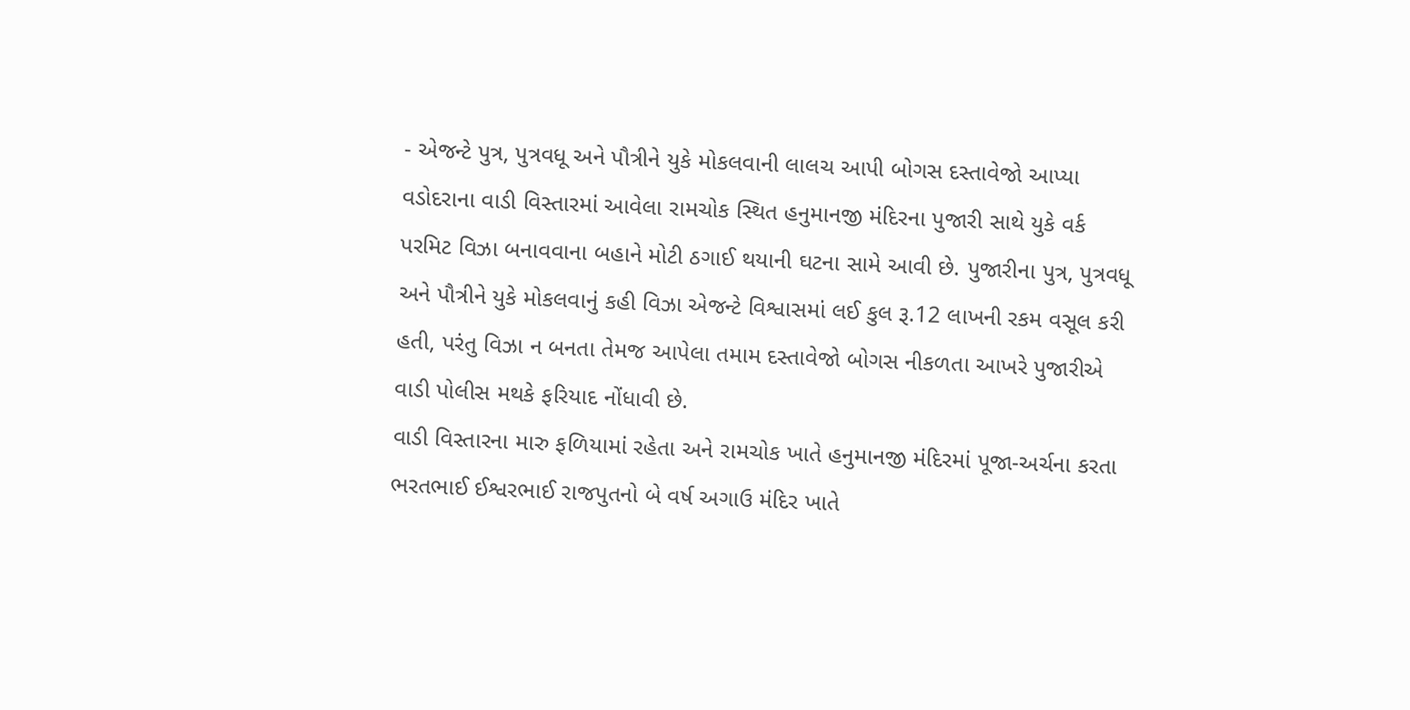- એજન્ટે પુત્ર, પુત્રવધૂ અને પૌત્રીને યુકે મોકલવાની લાલચ આપી બોગસ દસ્તાવેજો આપ્યા
વડોદરાના વાડી વિસ્તારમાં આવેલા રામચોક સ્થિત હનુમાનજી મંદિરના પુજારી સાથે યુકે વર્ક પરમિટ વિઝા બનાવવાના બહાને મોટી ઠગાઈ થયાની ઘટના સામે આવી છે. પુજારીના પુત્ર, પુત્રવધૂ અને પૌત્રીને યુકે મોકલવાનું કહી વિઝા એજન્ટે વિશ્વાસમાં લઈ કુલ રૂ.12 લાખની રકમ વસૂલ કરી હતી, પરંતુ વિઝા ન બનતા તેમજ આપેલા તમામ દસ્તાવેજો બોગસ નીકળતા આખરે પુજારીએ વાડી પોલીસ મથકે ફરિયાદ નોંધાવી છે.
વાડી વિસ્તારના મારુ ફળિયામાં રહેતા અને રામચોક ખાતે હનુમાનજી મંદિરમાં પૂજા-અર્ચના કરતા ભરતભાઈ ઈશ્વરભાઈ રાજપુતનો બે વર્ષ અગાઉ મંદિર ખાતે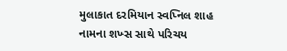મુલાકાત દરમિયાન સ્વપ્નિલ શાહ નામના શખ્સ સાથે પરિચય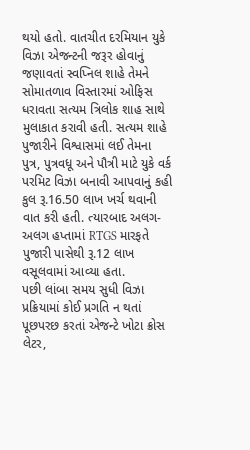થયો હતો. વાતચીત દરમિયાન યુકે વિઝા એજન્ટની જરૂર હોવાનું જણાવતાં સ્વપ્નિલ શાહે તેમને સોમાતળાવ વિસ્તારમાં ઓફિસ ધરાવતા સત્યમ ત્રિલોક શાહ સાથે મુલાકાત કરાવી હતી. સત્યમ શાહે પુજારીને વિશ્વાસમાં લઈ તેમના પુત્ર, પુત્રવધૂ અને પૌત્રી માટે યુકે વર્ક પરમિટ વિઝા બનાવી આપવાનું કહી કુલ રૂ.16.50 લાખ ખર્ચ થવાની વાત કરી હતી. ત્યારબાદ અલગ-અલગ હપ્તામાં RTGS મારફતે પુજારી પાસેથી રૂ.12 લાખ વસૂલવામાં આવ્યા હતા.
પછી લાંબા સમય સુધી વિઝા પ્રક્રિયામાં કોઈ પ્રગતિ ન થતાં પૂછપરછ કરતાં એજન્ટે ખોટા ક્રોસ લેટર,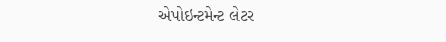એપોઇન્ટમેન્ટ લેટર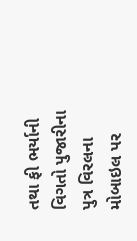તથા ફી ભર્યાની વિગતો પુજારીના પુત્ર વિરલના મોબાઇલ પર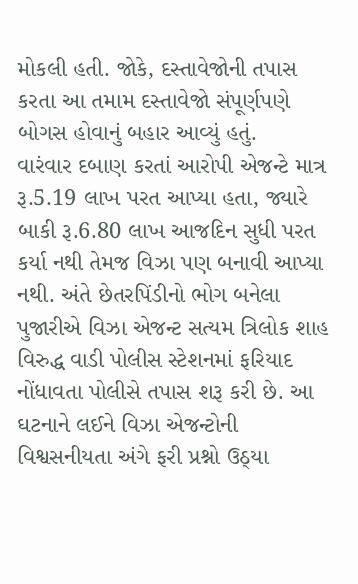મોકલી હતી. જોકે, દસ્તાવેજોની તપાસ કરતા આ તમામ દસ્તાવેજો સંપૂર્ણપણે બોગસ હોવાનું બહાર આવ્યું હતું.
વારંવાર દબાણ કરતાં આરોપી એજન્ટે માત્ર રૂ.5.19 લાખ પરત આપ્યા હતા, જ્યારે બાકી રૂ.6.80 લાખ આજદિન સુધી પરત કર્યા નથી તેમજ વિઝા પણ બનાવી આપ્યા નથી. અંતે છેતરપિંડીનો ભોગ બનેલા પુજારીએ વિઝા એજન્ટ સત્યમ ત્રિલોક શાહ વિરુદ્ધ વાડી પોલીસ સ્ટેશનમાં ફરિયાદ નોંધાવતા પોલીસે તપાસ શરૂ કરી છે. આ ઘટનાને લઈને વિઝા એજન્ટોની વિશ્વસનીયતા અંગે ફરી પ્રશ્નો ઉઠ્યા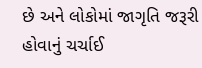છે અને લોકોમાં જાગૃતિ જરૂરી હોવાનું ચર્ચાઈ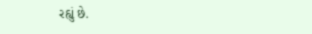રહ્યું છે.